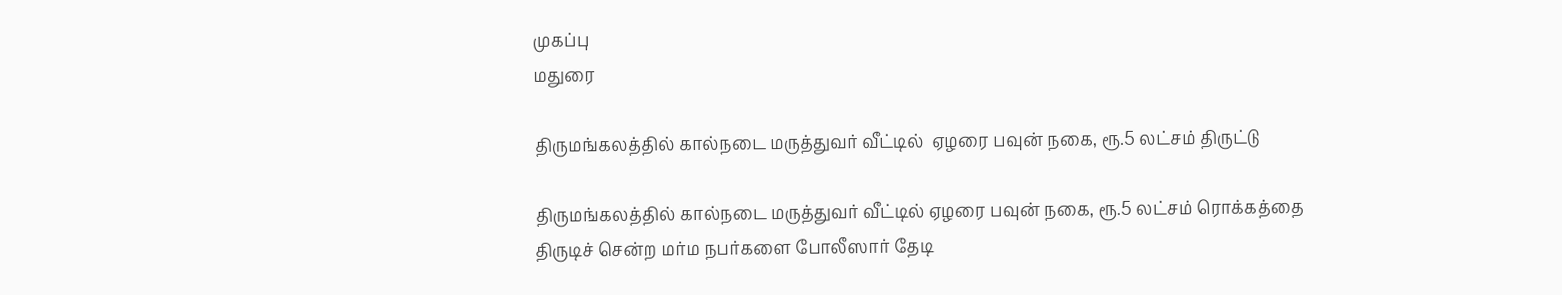முகப்பு
மதுரை

திருமங்கலத்தில் கால்நடை மருத்துவர் வீட்டில்  ஏழரை பவுன் நகை, ரூ.5 லட்சம் திருட்டு

திருமங்கலத்தில் கால்நடை மருத்துவர் வீட்டில் ஏழரை பவுன் நகை, ரூ.5 லட்சம் ரொக்கத்தை திருடிச் சென்ற மர்ம நபர்களை போலீஸார் தேடி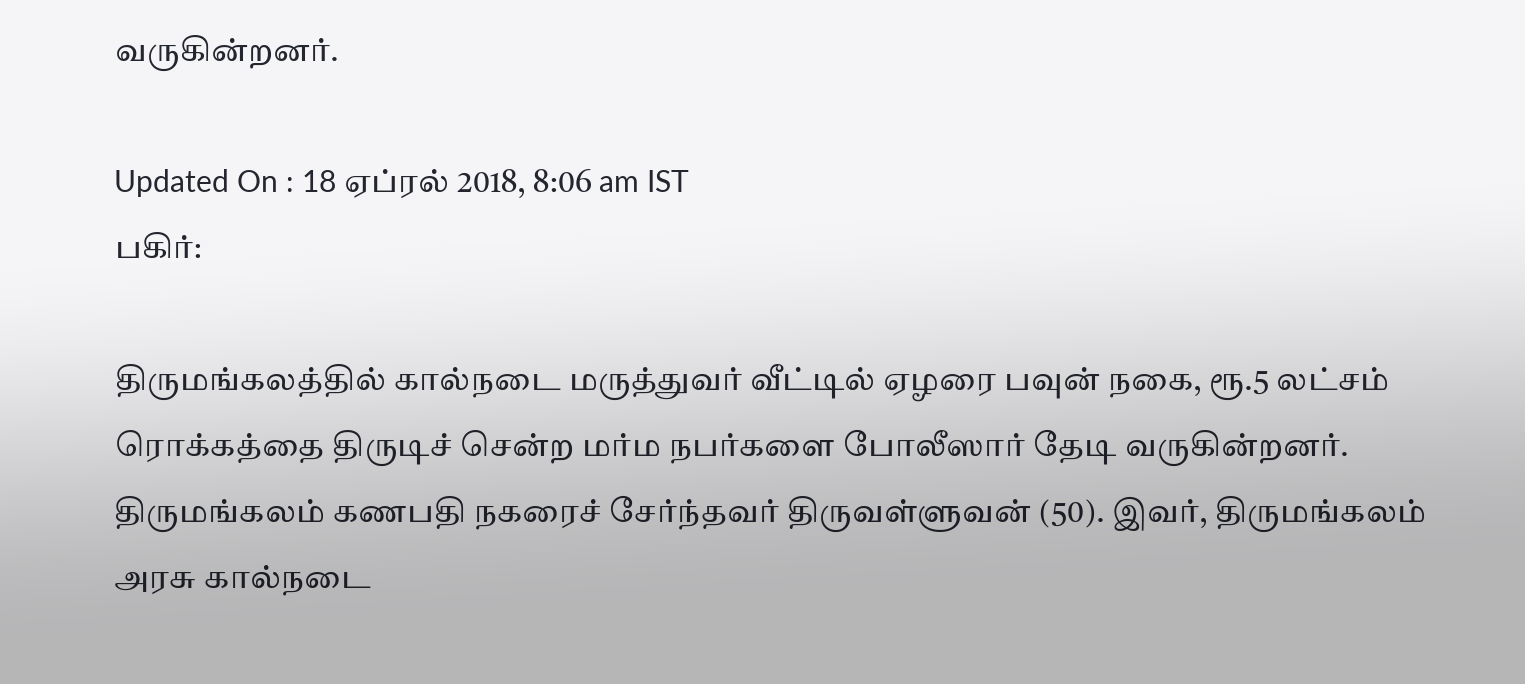வருகின்றனர்.

Updated On : 18 ஏப்ரல் 2018, 8:06 am IST
பகிர்:

திருமங்கலத்தில் கால்நடை மருத்துவர் வீட்டில் ஏழரை பவுன் நகை, ரூ.5 லட்சம் ரொக்கத்தை திருடிச் சென்ற மர்ம நபர்களை போலீஸார் தேடி வருகின்றனர்.
திருமங்கலம் கணபதி நகரைச் சேர்ந்தவர் திருவள்ளுவன் (50). இவர், திருமங்கலம் அரசு கால்நடை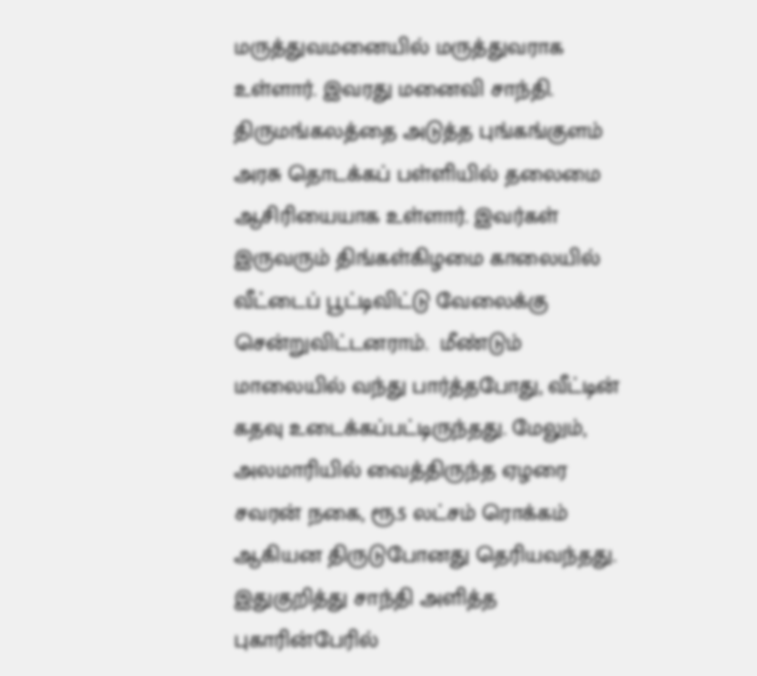மருத்துவமனையில் மருத்துவராக உள்ளார். இவரது மனைவி சாந்தி. திருமங்கலத்தை அடுத்த புங்கங்குளம் அரசு தொடக்கப் பள்ளியில் தலைமை ஆசிரியையாக உள்ளார். இவர்கள் இருவரும் திங்கள்கிழமை காலையில் வீட்டைப் பூட்டிவிட்டு வேலைக்கு சென்றுவிட்டனராம்.  மீண்டும் மாலையில் வந்து பார்த்தபோது, வீட்டின் கதவு உடைக்கப்பட்டிருந்தது. மேலும், அலமாரியில் வைத்திருந்த ஏழரை சவரன் நகை, ரூ.5 லட்சம் ரொக்கம் ஆகியன திருடுபோனது தெரியவந்தது.
இதுகுறித்து சாந்தி அளித்த புகாரின்பேரில்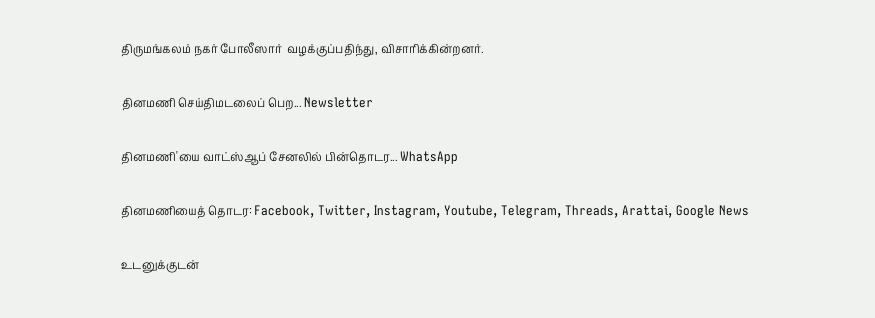திருமங்கலம் நகர் போலீஸார்  வழக்குப்பதிந்து, விசாரிக்கின்றனர்.

தினமணி செய்திமடலைப் பெற... Newsletter

தினமணி'யை வாட்ஸ்ஆப் சேனலில் பின்தொடர... WhatsApp

தினமணியைத் தொடர: Facebook, Twitter, Instagram, Youtube, Telegram, Threads, Arattai, Google News

உடனுக்குடன்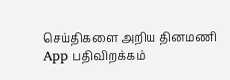செய்திகளை அறிய தினமணி App பதிவிறக்கம்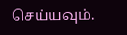செய்யவும்.